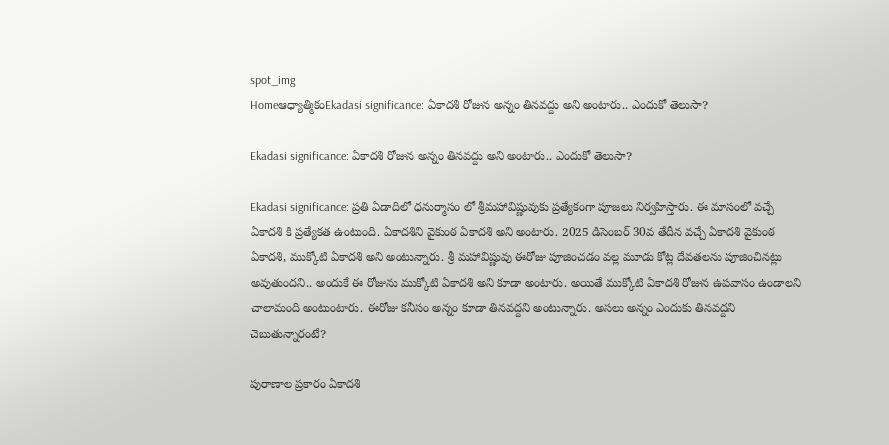spot_img
Homeఆధ్యాత్మికంEkadasi significance: ఏకాదశి రోజున అన్నం తినవద్దు అని అంటారు.. ఎందుకో తెలుసా?

Ekadasi significance: ఏకాదశి రోజున అన్నం తినవద్దు అని అంటారు.. ఎందుకో తెలుసా?

Ekadasi significance: ప్రతి ఏడాదిలో ధనుర్మాసం లో శ్రీమహావిష్ణువుకు ప్రత్యేకంగా పూజలు నిర్వహిస్తారు. ఈ మాసంలో వచ్చే ఏకాదశి కి ప్రత్యేకత ఉంటుంది. ఏకాదశిని వైకుంఠ ఏకాదశి అని అంటారు. 2025 డిసెంబర్ 30వ తేదీన వచ్చే ఏకాదశి వైకుంఠ ఏకాదశి, ముక్కోటి ఏకాదశి అని అంటున్నారు. శ్రీ మహావిష్ణువు ఈరోజు పూజించడం వల్ల మూడు కోట్ల దేవతలను పూజించినట్లు అవుతుందని.. అందుకే ఈ రోజును ముక్కోటి ఏకాదశి అని కూడా అంటారు. అయితే ముక్కోటి ఏకాదశి రోజున ఉపవాసం ఉండాలని చాలామంది అంటుంటారు. ఈరోజు కనీసం అన్నం కూడా తినవద్దని అంటున్నారు. అసలు అన్నం ఎందుకు తినవద్దని చెబుతున్నారంటే?

పురాణాల ప్రకారం ఏకాదశి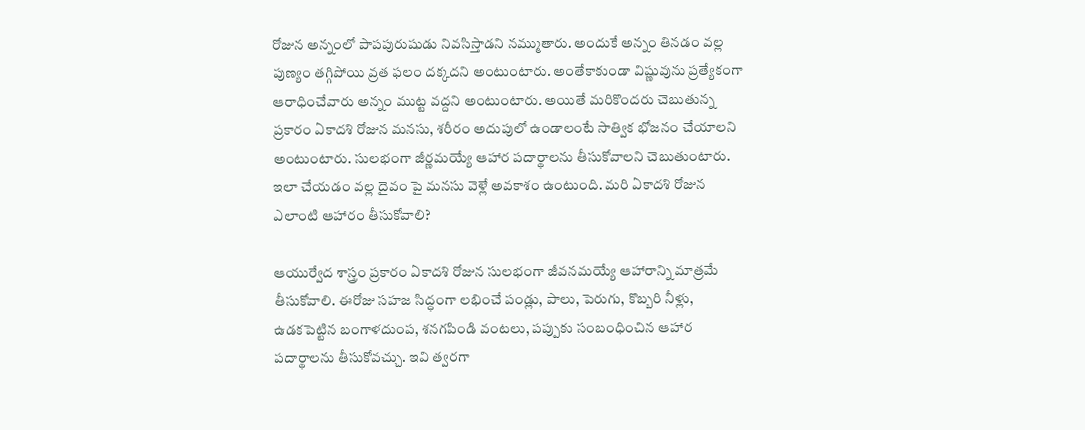రోజున అన్నంలో పాపపురుషుడు నివసిస్తాడని నమ్ముతారు. అందుకే అన్నం తినడం వల్ల పుణ్యం తగ్గిపోయి వ్రత ఫలం దక్కదని అంటుంటారు. అంతేకాకుండా విష్ణువును ప్రత్యేకంగా ఆరాధించేవారు అన్నం ముట్ట వద్దని అంటుంటారు. అయితే మరికొందరు చెబుతున్న ప్రకారం ఏకాదశి రోజున మనసు, శరీరం అదుపులో ఉండాలంటే సాత్విక భోజనం చేయాలని అంటుంటారు. సులభంగా జీర్ణమయ్యే ఆహార పదార్థాలను తీసుకోవాలని చెబుతుంటారు. ఇలా చేయడం వల్ల దైవం పై మనసు వెళ్లే అవకాశం ఉంటుంది. మరి ఏకాదశి రోజున ఎలాంటి ఆహారం తీసుకోవాలి?

ఆయుర్వేద శాస్త్రం ప్రకారం ఏకాదశి రోజున సులభంగా జీవనమయ్యే ఆహారాన్ని మాత్రమే తీసుకోవాలి. ఈరోజు సహజ సిద్ధంగా లభించే పండ్లు, పాలు, పెరుగు, కొబ్బరి నీళ్లు, ఉడకపెట్టిన బంగాళదుంప, శనగపిండి వంటలు, పప్పుకు సంబంధించిన ఆహార పదార్థాలను తీసుకోవచ్చు. ఇవి త్వరగా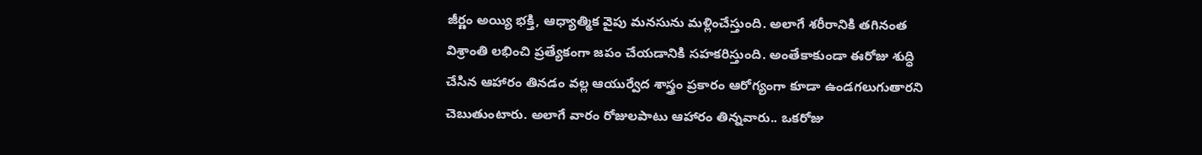జీర్ణం అయ్యి భక్తి, ఆధ్యాత్మిక వైపు మనసును మళ్లించేస్తుంది. అలాగే శరీరానికి తగినంత విశ్రాంతి లభించి ప్రత్యేకంగా జపం చేయడానికి సహకరిస్తుంది. అంతేకాకుండా ఈరోజు శుద్ధి చేసిన ఆహారం తినడం వల్ల ఆయుర్వేద శాస్త్రం ప్రకారం ఆరోగ్యంగా కూడా ఉండగలుగుతారని చెబుతుంటారు. అలాగే వారం రోజులపాటు ఆహారం తిన్నవారు.. ఒకరోజు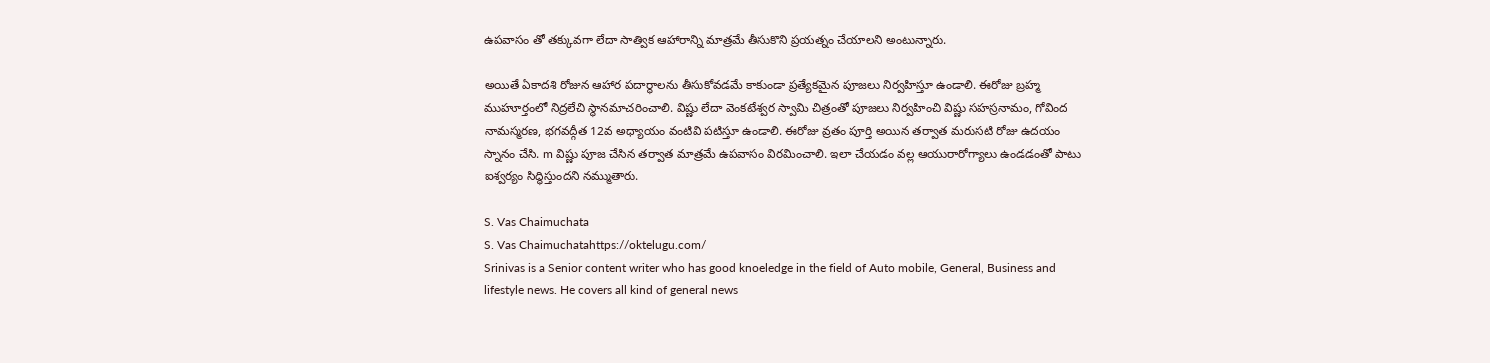ఉపవాసం తో తక్కువగా లేదా సాత్విక ఆహారాన్ని మాత్రమే తీసుకొని ప్రయత్నం చేయాలని అంటున్నారు.

అయితే ఏకాదశి రోజున ఆహార పదార్థాలను తీసుకోవడమే కాకుండా ప్రత్యేకమైన పూజలు నిర్వహిస్తూ ఉండాలి. ఈరోజు బ్రహ్మ ముహూర్తంలో నిద్రలేచి స్థానమాచరించాలి. విష్ణు లేదా వెంకటేశ్వర స్వామి చిత్రంతో పూజలు నిర్వహించి విష్ణు సహస్రనామం, గోవింద నామస్మరణ, భగవద్గీత 12వ అధ్యాయం వంటివి పటిస్తూ ఉండాలి. ఈరోజు వ్రతం పూర్తి అయిన తర్వాత మరుసటి రోజు ఉదయం స్నానం చేసి. m విష్ణు పూజ చేసిన తర్వాత మాత్రమే ఉపవాసం విరమించాలి. ఇలా చేయడం వల్ల ఆయురారోగ్యాలు ఉండడంతో పాటు ఐశ్వర్యం సిద్ధిస్తుందని నమ్ముతారు.

S. Vas Chaimuchata
S. Vas Chaimuchatahttps://oktelugu.com/
Srinivas is a Senior content writer who has good knoeledge in the field of Auto mobile, General, Business and lifestyle news. He covers all kind of general news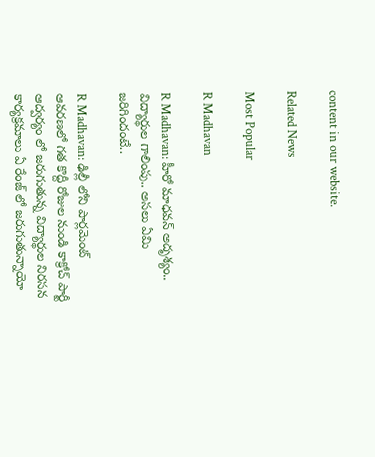content in our website.

Related News

Most Popular

R Madhavan

R Madhavan: హీరో మాధవన్ అదృశ్యం.. విద్యార్థుల గాలింపు.. అసలు ఏమి జరిగిందంటే..

R Madhavan: ఢిల్లీ లోని పార్లమెంట్ ఆవరణలో గత కొద్దీ రోజుల నుండి కాక్రోచ్ పార్టీ ఆద్వర్యం లో జరుగుతున్న విద్యార్థుల నిరసన కార్యక్రమాలు ఏ రేంజ్ లో జరుగుతున్నాయో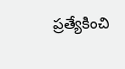ప్రత్యేకించి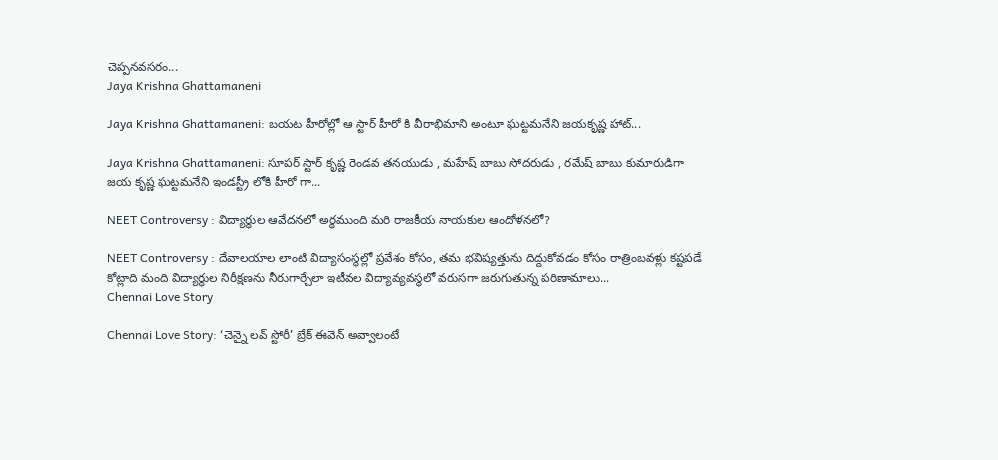చెప్పనవసరం...
Jaya Krishna Ghattamaneni

Jaya Krishna Ghattamaneni: బయట హీరోల్లో ఆ స్టార్ హీరో కి వీరాభిమాని అంటూ ఘట్టమనేని జయకృష్ణ హాట్...

Jaya Krishna Ghattamaneni: సూపర్ స్టార్ కృష్ణ రెండవ తనయుడు , మహేష్ బాబు సోదరుడు , రమేష్ బాబు కుమారుడిగా జయ కృష్ణ ఘట్టమనేని ఇండస్ట్రీ లోకి హీరో గా...

NEET Controversy : విద్యార్థుల ఆవేదనలో అర్ధముంది మరి రాజకీయ నాయకుల ఆందోళనలో?

NEET Controversy : దేవాలయాల లాంటి విద్యాసంస్థల్లో ప్రవేశం కోసం, తమ భవిష్యత్తును దిద్దుకోవడం కోసం రాత్రింబవళ్లు కష్టపడే కోట్లాది మంది విద్యార్థుల నిరీక్షణను నీరుగార్చేలా ఇటీవల విద్యావ్యవస్థలో వరుసగా జరుగుతున్న పరిణామాలు...
Chennai Love Story

Chennai Love Story: ‘చెన్నై లవ్ స్టోరీ’ బ్రేక్ ఈవెన్ అవ్వాలంటే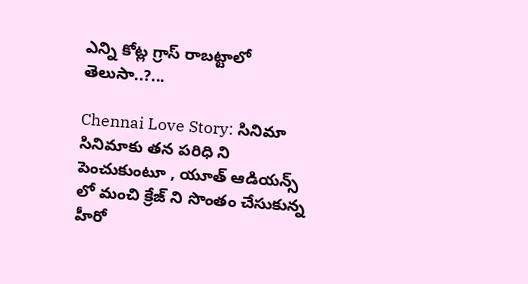ఎన్ని కోట్ల గ్రాస్ రాబట్టాలో తెలుసా..?...

Chennai Love Story: సినిమా సినిమాకు తన పరిధి ని పెంచుకుంటూ , యూత్ ఆడియన్స్ లో మంచి క్రేజ్ ని సొంతం చేసుకున్న హీరో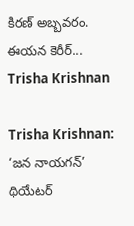కిరణ్ అబ్బవరం. ఈయన కెరీర్...
Trisha Krishnan

Trisha Krishnan: ‘జన నాయగన్’ థియేటర్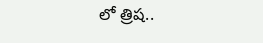లో త్రిష..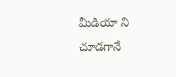మీడియా ని చూడగానే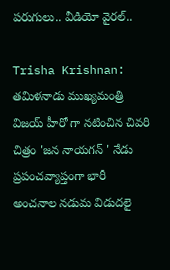పరుగులు.. వీడియో వైరల్..

Trisha Krishnan: తమిళనాడు ముఖ్యమంత్రి విజయ్ హీరో గా నటించిన చివరి చిత్రం 'జన నాయగన్ ' నేడు ప్రపంచవ్యాప్తంగా భారీ అంచనాల నడుమ విడుదలై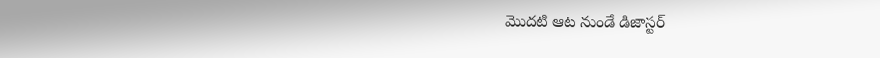మొదటి ఆట నుండే డిజాస్టర్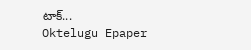టాక్...
Oktelugu Epaper